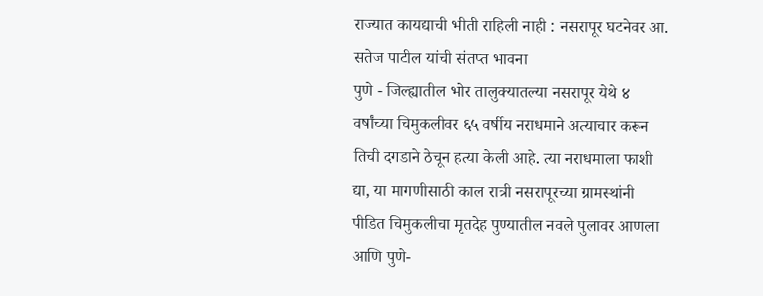राज्यात कायद्याची भीती राहिली नाही : नसरापूर घटनेवर आ. सतेज पाटील यांची संतप्त भावना
पुणे - जिल्ह्यातील भोर तालुक्यातल्या नसरापूर येथे ४ वर्षांच्या चिमुकलीवर ६५ वर्षीय नराधमाने अत्याचार करून तिची दगडाने ठेचून हत्या केली आहे. त्या नराधमाला फाशी द्या, या मागणीसाठी काल रात्री नसरापूरच्या ग्रामस्थांनी पीडित चिमुकलीचा मृतदेह पुण्यातील नवले पुलावर आणला आणि पुणे-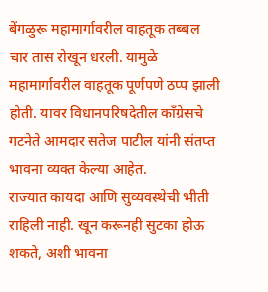बेंगळुरू महामार्गावरील वाहतूक तब्बल चार तास रोखून धरली. यामुळे महामार्गावरील वाहतूक पूर्णपणे ठप्प झाली होती. यावर विधानपरिषदेतील काँग्रेसचे गटनेते आमदार सतेज पाटील यांनी संतप्त भावना व्यक्त केल्या आहेत.
राज्यात कायदा आणि सुव्यवस्थेची भीती राहिली नाही. खून करूनही सुटका होऊ शकते, अशी भावना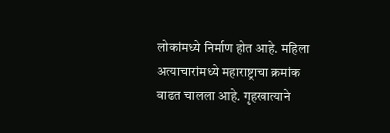लोकांमध्ये निर्माण होत आहे. महिला अत्याचारांमध्ये महाराष्ट्राचा क्रमांक वाढत चालला आहे. गृहखात्याने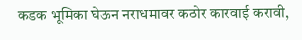कडक भूमिका घेऊन नराधमावर कठोर कारवाई करावी,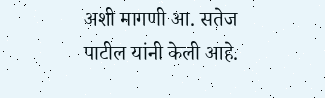अशी मागणी आ. सतेज पाटील यांनी केली आहे.